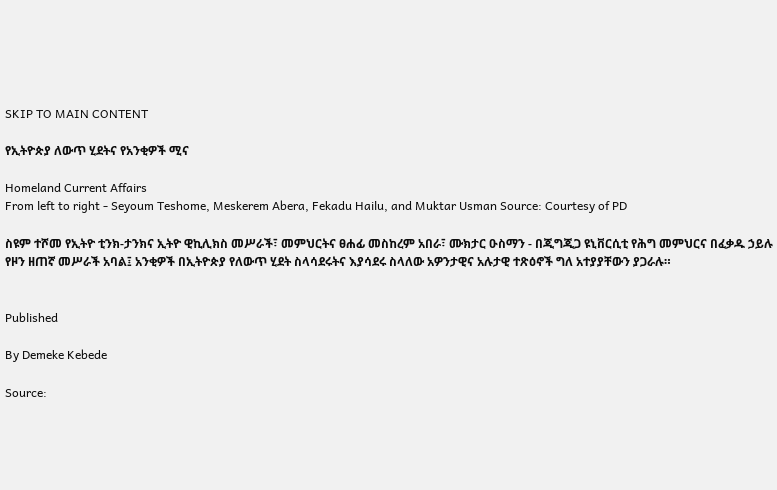SKIP TO MAIN CONTENT

የኢትዮጵያ ለውጥ ሂደትና የአንቂዎች ሚና

Homeland Current Affairs
From left to right - Seyoum Teshome, Meskerem Abera, Fekadu Hailu, and Muktar Usman Source: Courtesy of PD

ስዩም ተሾመ የኢትዮ ቲንክ-ታንክና ኢትዮ ዊኪሊክስ መሥራች፣ መምህርትና ፀሐፊ መስከረም አበራ፣ ሙክታር ዑስማን - በጂግጂጋ ዩኒቨርሲቲ የሕግ መምህርና በፈቃዱ ኃይሉ የዞን ዘጠኛ መሥራች አባል፤ አንቂዎች በኢትዮጵያ የለውጥ ሂደት ስላሳደሩትና እያሳደሩ ስላለው አዎንታዊና አሉታዊ ተጽዕኖች ግለ አተያያቸውን ያጋራሉ።


Published

By Demeke Kebede

Source: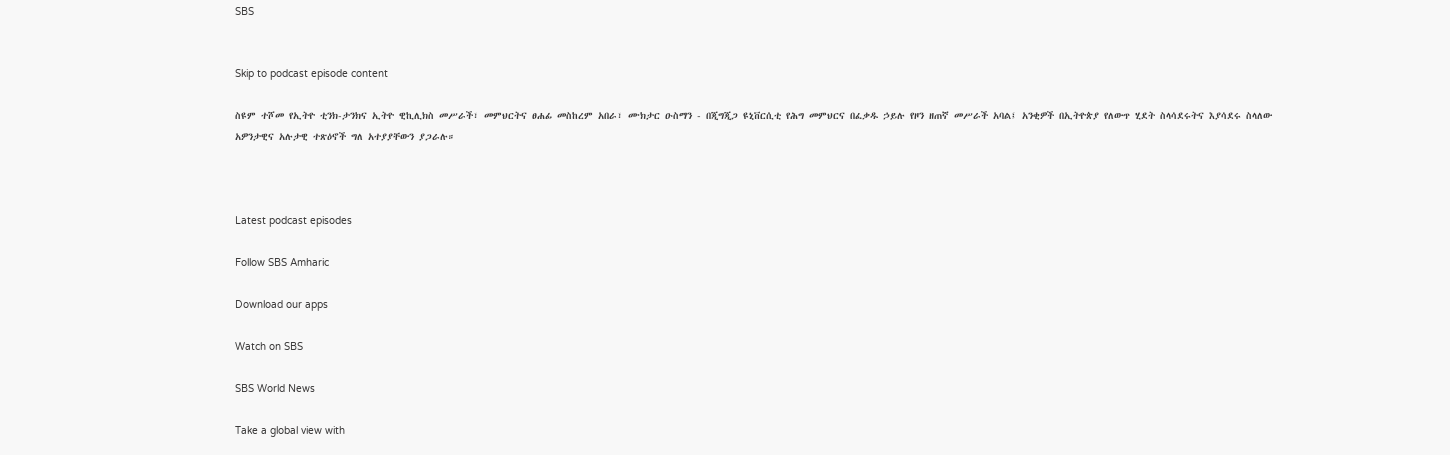SBS


Skip to podcast episode content

ስዩም ተሾመ የኢትዮ ቲንክ-ታንክና ኢትዮ ዊኪሊክስ መሥራች፣ መምህርትና ፀሐፊ መስከረም አበራ፣ ሙክታር ዑስማን - በጂግጂጋ ዩኒቨርሲቲ የሕግ መምህርና በፈቃዱ ኃይሉ የዞን ዘጠኛ መሥራች አባል፤ አንቂዎች በኢትዮጵያ የለውጥ ሂደት ስላሳደሩትና እያሳደሩ ስላለው አዎንታዊና አሉታዊ ተጽዕኖች ግለ አተያያቸውን ያጋራሉ።



Latest podcast episodes

Follow SBS Amharic

Download our apps

Watch on SBS

SBS World News

Take a global view with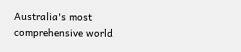Australia's most comprehensive world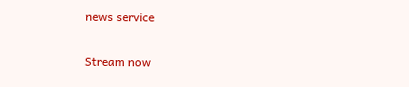news service

Stream now